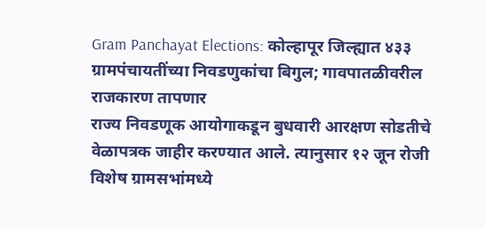Gram Panchayat Elections: कोल्हापूर जिल्ह्यात ४३३ ग्रामपंचायतींच्या निवडणुकांचा बिगुल; गावपातळीवरील राजकारण तापणार
राज्य निवडणूक आयोगाकडून बुधवारी आरक्षण सोडतीचे वेळापत्रक जाहीर करण्यात आले. त्यानुसार १२ जून रोजी विशेष ग्रामसभांमध्ये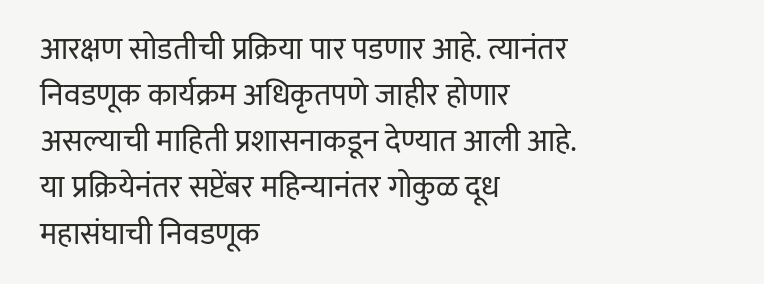आरक्षण सोडतीची प्रक्रिया पार पडणार आहे. त्यानंतर निवडणूक कार्यक्रम अधिकृतपणे जाहीर होणार असल्याची माहिती प्रशासनाकडून देण्यात आली आहे. या प्रक्रियेनंतर सप्टेंबर महिन्यानंतर गोकुळ दूध महासंघाची निवडणूक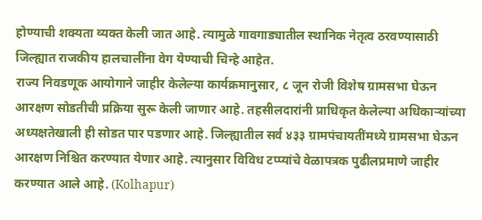होण्याची शक्यता व्यक्त केली जात आहे. त्यामुळे गावगाड्यातील स्थानिक नेतृत्व ठरवण्यासाठी जिल्ह्यात राजकीय हालचालींना वेग येण्याची चिन्हे आहेत.
राज्य निवडणूक आयोगाने जाहीर केलेल्या कार्यक्रमानुसार, ८ जून रोजी विशेष ग्रामसभा घेऊन आरक्षण सोडतीची प्रक्रिया सुरू केली जाणार आहे. तहसीलदारांनी प्राधिकृत केलेल्या अधिकाऱ्यांच्या अध्यक्षतेखाली ही सोडत पार पडणार आहे. जिल्ह्यातील सर्व ४३३ ग्रामपंचायतींमध्ये ग्रामसभा घेऊन आरक्षण निश्चित करण्यात येणार आहे. त्यानुसार विविध टप्प्यांचे वेळापत्रक पुढीलप्रमाणे जाहीर करण्यात आले आहे. (Kolhapur)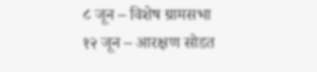८ जून – विशेष ग्रामसभा
१२ जून – आरक्षण सोडत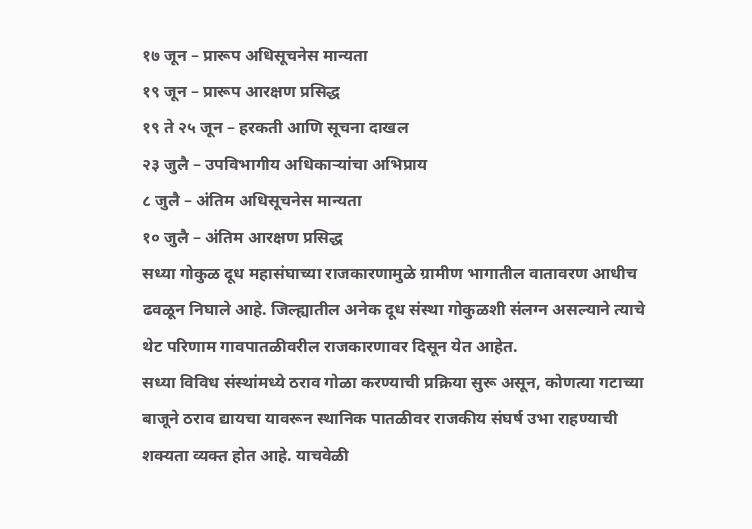१७ जून – प्रारूप अधिसूचनेस मान्यता
१९ जून – प्रारूप आरक्षण प्रसिद्ध
१९ ते २५ जून – हरकती आणि सूचना दाखल
२३ जुलै – उपविभागीय अधिकाऱ्यांचा अभिप्राय
८ जुलै – अंतिम अधिसूचनेस मान्यता
१० जुलै – अंतिम आरक्षण प्रसिद्ध
सध्या गोकुळ दूध महासंघाच्या राजकारणामुळे ग्रामीण भागातील वातावरण आधीच ढवळून निघाले आहे. जिल्ह्यातील अनेक दूध संस्था गोकुळशी संलग्न असल्याने त्याचे थेट परिणाम गावपातळीवरील राजकारणावर दिसून येत आहेत.
सध्या विविध संस्थांमध्ये ठराव गोळा करण्याची प्रक्रिया सुरू असून, कोणत्या गटाच्या बाजूने ठराव द्यायचा यावरून स्थानिक पातळीवर राजकीय संघर्ष उभा राहण्याची शक्यता व्यक्त होत आहे. याचवेळी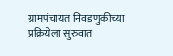ग्रामपंचायत निवडणुकीच्या प्रक्रियेला सुरुवात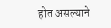होत असल्याने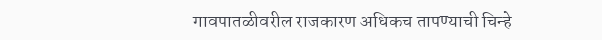गावपातळीवरील राजकारण अधिकच तापण्याची चिन्हे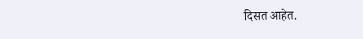दिसत आहेत.